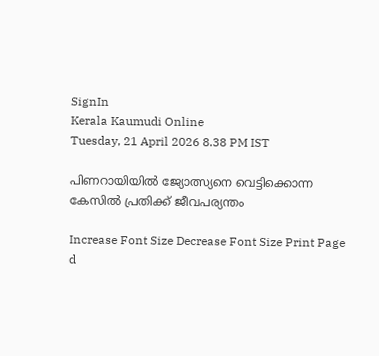SignIn
Kerala Kaumudi Online
Tuesday, 21 April 2026 8.38 PM IST

പിണറായിയിൽ ജ്യോത്സ്യനെ വെട്ടിക്കൊന്ന കേസിൽ പ്രതിക്ക് ജീവപര്യന്തം

Increase Font Size Decrease Font Size Print Page
d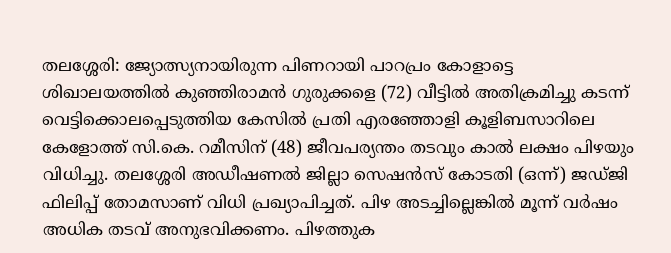തലശ്ശേരി: ജ്യോത്സ്യനായിരുന്ന പിണറായി പാറപ്രം കോളാട്ടെ ശിഖാലയത്തിൽ കുഞ്ഞിരാമൻ ഗുരുക്കളെ (72) വീട്ടിൽ അതിക്രമിച്ചു കടന്ന് വെട്ടിക്കൊലപ്പെടുത്തിയ കേസിൽ പ്രതി എരഞ്ഞോളി കൂളിബസാറിലെ കേളോത്ത് സി.കെ. റമീസിന് (48) ജീവപര്യന്തം തടവും കാൽ ലക്ഷം പിഴയും വിധിച്ചു. തലശ്ശേരി അഡീഷണൽ ജില്ലാ സെഷൻസ് കോടതി (ഒന്ന്) ജഡ്ജി ഫിലിപ്പ് തോമസാണ് വിധി പ്രഖ്യാപിച്ചത്. പിഴ അടച്ചില്ലെങ്കിൽ മൂന്ന് വർഷം അധിക തടവ് അനുഭവിക്കണം. പിഴത്തുക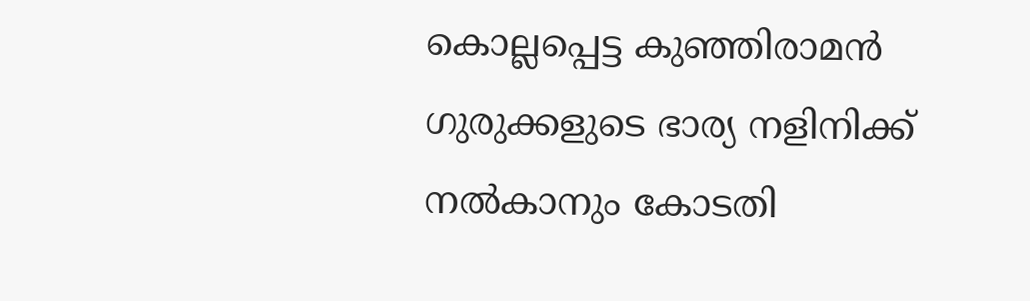കൊല്ലപ്പെട്ട കുഞ്ഞിരാമൻ ഗുരുക്കളുടെ ഭാര്യ നളിനിക്ക് നൽകാനും കോടതി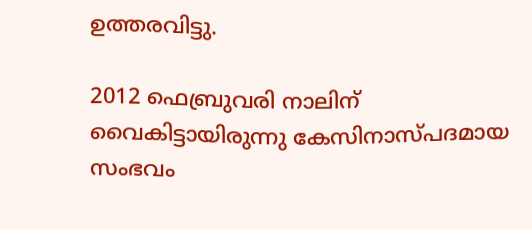ഉത്തരവിട്ടു.

2012 ഫെബ്രുവരി നാലിന് വൈകിട്ടായിരുന്നു കേസിനാസ്പദമായ സംഭവം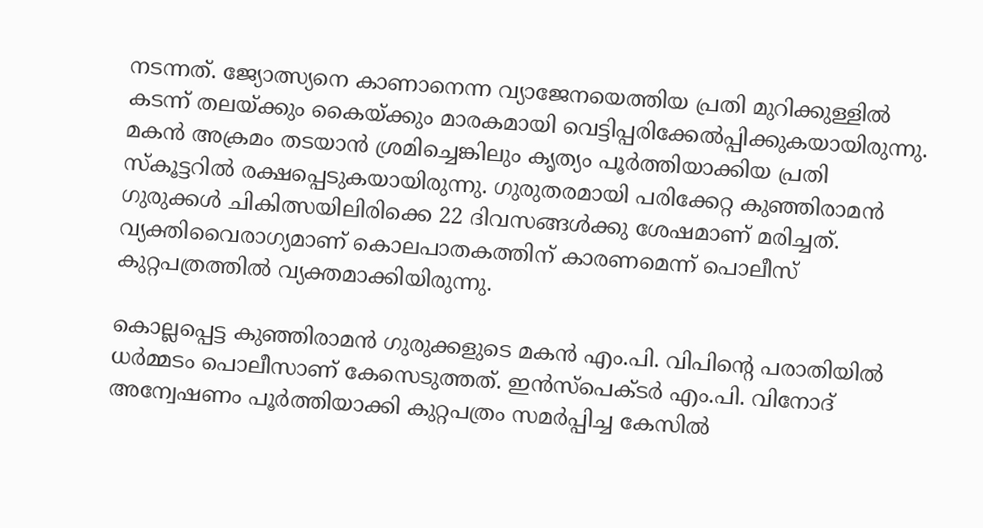നടന്നത്. ജ്യോത്സ്യനെ കാണാനെന്ന വ്യാജേനയെത്തിയ പ്രതി മുറിക്കുള്ളിൽ കടന്ന് തലയ്ക്കും കൈയ്ക്കും മാരകമായി വെട്ടിപ്പരിക്കേൽപ്പിക്കുകയായിരുന്നു. മകൻ അക്രമം തടയാൻ ശ്രമിച്ചെങ്കിലും കൃത്യം പൂർത്തിയാക്കിയ പ്രതി സ്കൂട്ടറിൽ രക്ഷപ്പെടുകയായിരുന്നു. ഗുരുതരമായി പരിക്കേറ്റ കുഞ്ഞിരാമൻ ഗുരുക്കൾ ചികിത്സയിലിരിക്കെ 22 ദിവസങ്ങൾക്കു ശേഷമാണ് മരിച്ചത്. വ്യക്തിവൈരാഗ്യമാണ് കൊലപാതകത്തിന് കാരണമെന്ന് പൊലീസ് കുറ്റപത്രത്തിൽ വ്യക്തമാക്കിയിരുന്നു.

കൊല്ലപ്പെട്ട കുഞ്ഞിരാമൻ ഗുരുക്കളുടെ മകൻ എം.പി. വിപിന്റെ പരാതിയിൽ ധർമ്മടം പൊലീസാണ് കേസെടുത്തത്. ഇൻസ്പെക്ടർ എം.പി. വിനോദ് അന്വേഷണം പൂർത്തിയാക്കി കുറ്റപത്രം സമർപ്പിച്ച കേസിൽ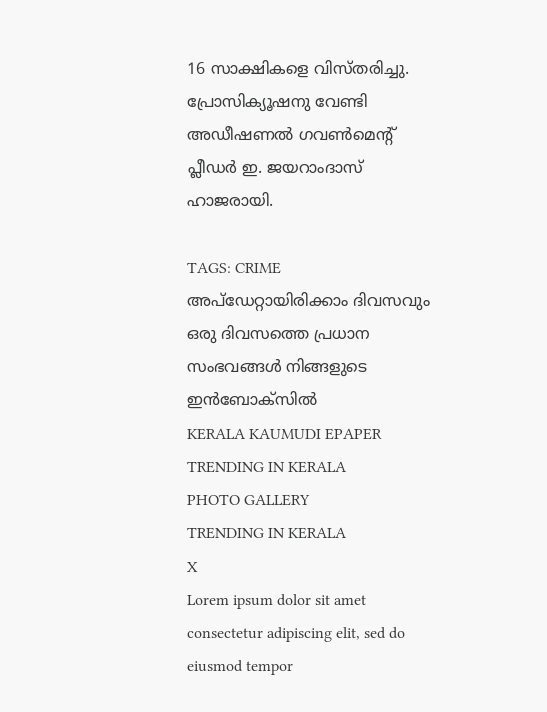16 സാക്ഷികളെ വിസ്തരിച്ചു. പ്രോസിക്യൂഷനു വേണ്ടി അഡീഷണൽ ഗവൺമെന്റ് പ്ലീഡർ ഇ. ജയറാംദാസ് ഹാജരായി.

TAGS: CRIME
അപ്ഡേറ്റായിരിക്കാം ദിവസവും
ഒരു ദിവസത്തെ പ്രധാന സംഭവങ്ങൾ നിങ്ങളുടെ ഇൻബോക്സിൽ
KERALA KAUMUDI EPAPER
TRENDING IN KERALA
PHOTO GALLERY
TRENDING IN KERALA
X
Lorem ipsum dolor sit amet
consectetur adipiscing elit, sed do eiusmod tempor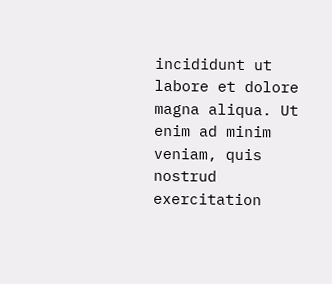incididunt ut labore et dolore magna aliqua. Ut enim ad minim veniam, quis nostrud exercitation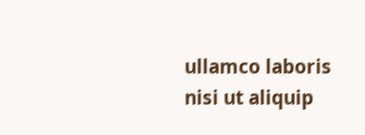ullamco laboris nisi ut aliquip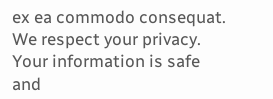ex ea commodo consequat.
We respect your privacy. Your information is safe and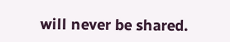will never be shared.